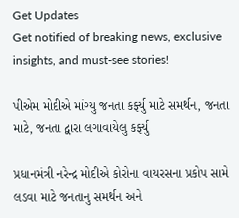Get Updates
Get notified of breaking news, exclusive insights, and must-see stories!

પીએમ મોદીએ માંગ્યુ જનતા કર્ફ્યુ માટે સમર્થન, જનતા માટે, જનતા દ્વારા લગાવાયેલુ કર્ફ્યુ

પ્રધાનમંત્રી નરેન્દ્ર મોદીએ કોરોના વાયરસના પ્રકોપ સામે લડવા માટે જનતાનુ સમર્થન અને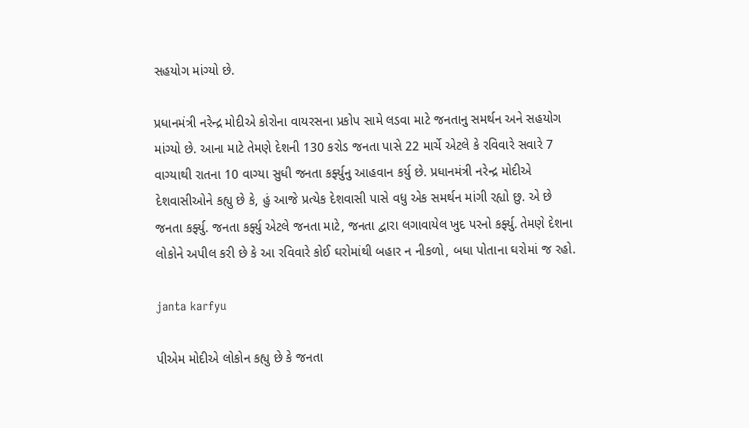સહયોગ માંગ્યો છે.

પ્રધાનમંત્રી નરેન્દ્ર મોદીએ કોરોના વાયરસના પ્રકોપ સામે લડવા માટે જનતાનુ સમર્થન અને સહયોગ માંગ્યો છે. આના માટે તેમણે દેશની 130 કરોડ જનતા પાસે 22 માર્ચે એટલે કે રવિવારે સવારે 7 વાગ્યાથી રાતના 10 વાગ્યા સુધી જનતા કર્ફ્યુનુ આહવાન કર્યુ છે. પ્રધાનમંત્રી નરેન્દ્ર મોદીએ દેશવાસીઓને કહ્યુ છે કે, હું આજે પ્રત્યેક દેશવાસી પાસે વધુ એક સમર્થન માંગી રહ્યો છુ. એ છે જનતા કર્ફ્યુ. જનતા કર્ફ્યુ એટલે જનતા માટે, જનતા દ્વારા લગાવાયેલ ખુદ પરનો કર્ફ્યુ. તેમણે દેશના લોકોને અપીલ કરી છે કે આ રવિવારે કોઈ ઘરોમાંથી બહાર ન નીકળો, બધા પોતાના ઘરોમાં જ રહો.

janta karfyu

પીએમ મોદીએ લોકોન કહ્યુ છે કે જનતા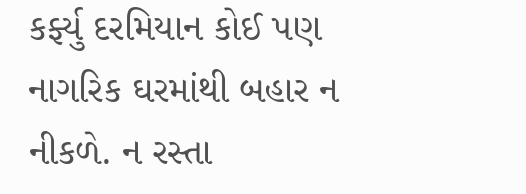કર્ફ્યુ દરમિયાન કોઈ પણ નાગરિક ઘરમાંથી બહાર ન નીકળે. ન રસ્તા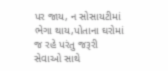પર જાય, ન સોસાયટીમાં ભેગા થાય,પોતાના ઘરોમાં જ રહે પરંતુ જરૂરી સેવાઓ સાથે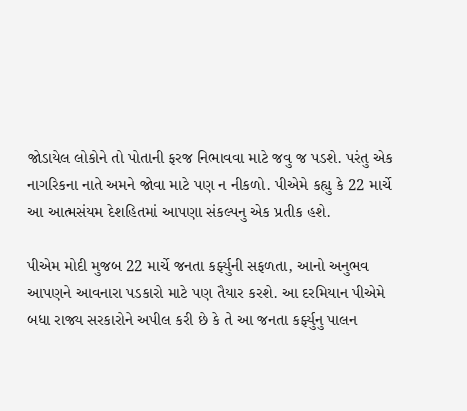જોડાયેલ લોકોને તો પોતાની ફરજ નિભાવવા માટે જવુ જ પડશે. પરંતુ એક નાગરિકના નાતે અમને જોવા માટે પણ ન નીકળો. પીએમે કહ્યુ કે 22 માર્ચે આ આત્મસંયમ દેશહિતમાં આપણા સંકલ્પનુ એક પ્રતીક હશે.

પીએમ મોદી મુજબ 22 માર્ચે જનતા કર્ફ્યુની સફળતા, આનો અનુભવ આપણને આવનારા પડકારો માટે પણ તૈયાર કરશે. આ દરમિયાન પીએમે બધા રાજ્ય સરકારોને અપીલ કરી છે કે તે આ જનતા કર્ફ્યુનુ પાલન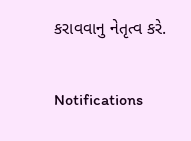કરાવવાનુ નેતૃત્વ કરે.

Notifications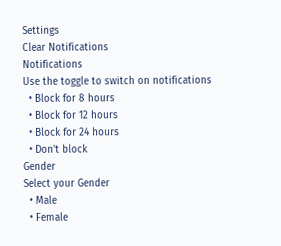Settings
Clear Notifications
Notifications
Use the toggle to switch on notifications
  • Block for 8 hours
  • Block for 12 hours
  • Block for 24 hours
  • Don't block
Gender
Select your Gender
  • Male
  • Female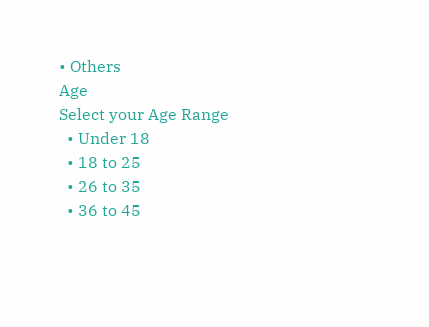• Others
Age
Select your Age Range
  • Under 18
  • 18 to 25
  • 26 to 35
  • 36 to 45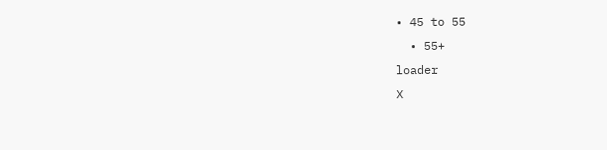• 45 to 55
  • 55+
loader
X